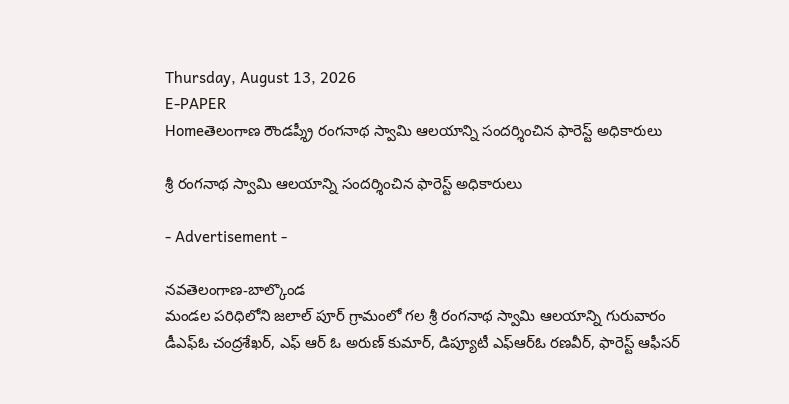Thursday, August 13, 2026
E-PAPER
Homeతెలంగాణ రౌండప్శ్రీ రంగనాథ స్వామి ఆలయాన్ని సందర్శించిన ఫారెస్ట్ అధికారులు

శ్రీ రంగనాథ స్వామి ఆలయాన్ని సందర్శించిన ఫారెస్ట్ అధికారులు

- Advertisement -

నవతెలంగాణ-బాల్కొండ
మండల పరిధిలోని జలాల్ పూర్ గ్రామంలో గల శ్రీ రంగనాథ స్వామి ఆలయాన్ని గురువారం డీఎఫ్ఓ చంద్రశేఖర్, ఎఫ్ ఆర్ ఓ అరుణ్ కుమార్, డిప్యూటీ ఎఫ్ఆర్ఓ రణవీర్, ఫారెస్ట్ ఆఫీసర్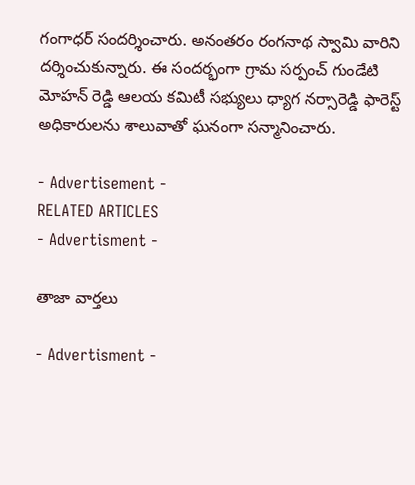గంగాధర్ సందర్శించారు. అనంతరం రంగనాథ స్వామి వారిని దర్శించుకున్నారు. ఈ సందర్భంగా గ్రామ సర్పంచ్ గుండేటి మోహన్ రెడ్డి ఆలయ కమిటీ సభ్యులు ధ్యాగ నర్సారెడ్డి ఫారెస్ట్ అధికారులను శాలువాతో ఘనంగా సన్మానించారు.

- Advertisement -
RELATED ARTICLES
- Advertisment -

తాజా వార్తలు

- Advertisment -